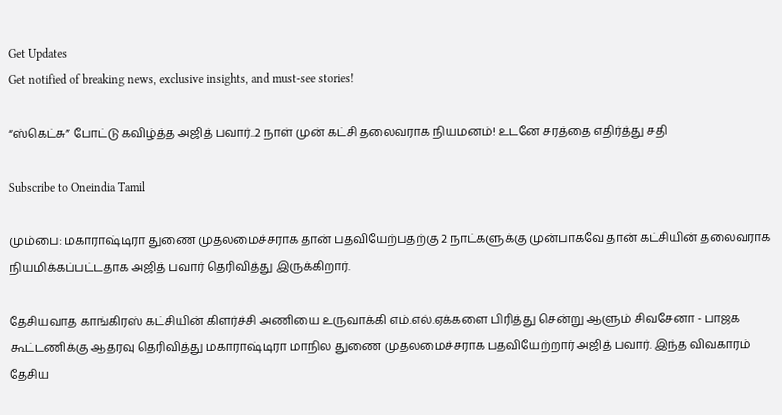Get Updates
Get notified of breaking news, exclusive insights, and must-see stories!

“ஸ்கெட்சு” போட்டு கவிழ்த்த அஜித் பவார்..2 நாள் முன் கட்சி தலைவராக நியமனம்! உடனே சரத்தை எதிர்த்து சதி

Subscribe to Oneindia Tamil

மும்பை: மகாராஷ்டிரா துணை முதலமைச்சராக தான் பதவியேற்பதற்கு 2 நாட்களுக்கு முன்பாகவே தான் கட்சியின் தலைவராக நியமிக்கப்பட்டதாக அஜித் பவார் தெரிவித்து இருக்கிறார்.

தேசியவாத காங்கிரஸ் கட்சியின் கிளர்ச்சி அணியை உருவாக்கி எம்.எல்.ஏக்களை பிரித்து சென்று ஆளும் சிவசேனா - பாஜக கூட்டணிக்கு ஆதரவு தெரிவித்து மகாராஷ்டிரா மாநில துணை முதலமைச்சராக பதவியேற்றார் அஜித் பவார். இந்த விவகாரம் தேசிய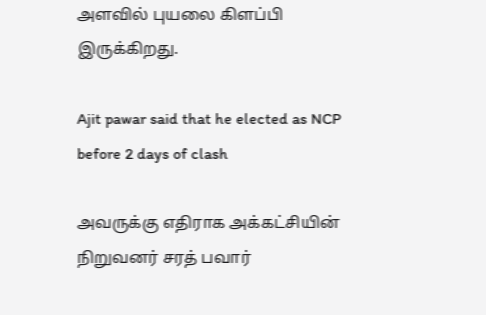அளவில் புயலை கிளப்பி இருக்கிறது.

Ajit pawar said that he elected as NCP before 2 days of clash

அவருக்கு எதிராக அக்கட்சியின் நிறுவனர் சரத் பவார்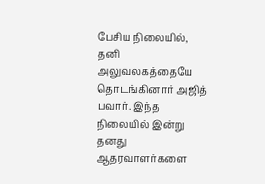பேசிய நிலையில், தனி அலுவலகத்தையே தொடங்கினார் அஜித் பவார். இந்த நிலையில் இன்று தனது ஆதரவாளர்களை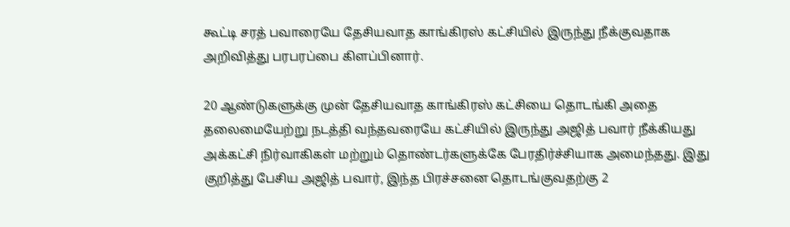கூட்டி சரத் பவாரையே தேசியவாத காங்கிரஸ் கட்சியில் இருந்து நீக்குவதாக அறிவித்து பரபரப்பை கிளப்பினார்.

20 ஆண்டுகளுக்கு முன் தேசியவாத காங்கிரஸ் கட்சியை தொடங்கி அதை தலைமையேற்று நடத்தி வந்தவரையே கட்சியில் இருந்து அஜித் பவார் நீக்கியது அக்கட்சி நிர்வாகிகள் மற்றும் தொண்டர்களுக்கே பேரதிர்ச்சியாக அமைந்தது. இது குறித்து பேசிய அஜித் பவார், இந்த பிரச்சனை தொடங்குவதற்கு 2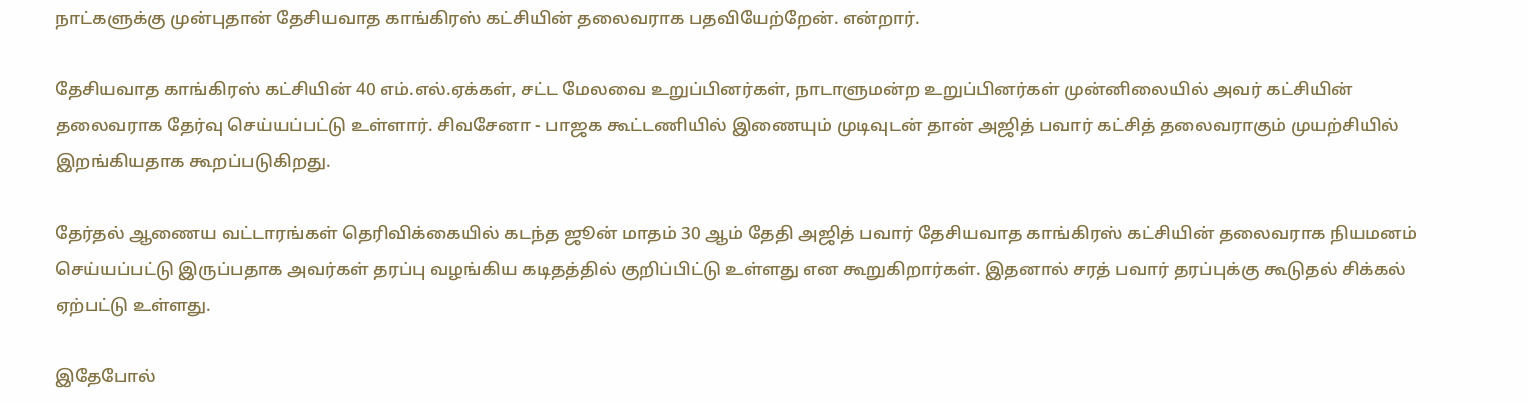நாட்களுக்கு முன்புதான் தேசியவாத காங்கிரஸ் கட்சியின் தலைவராக பதவியேற்றேன். என்றார்.

தேசியவாத காங்கிரஸ் கட்சியின் 40 எம்.எல்.ஏக்கள், சட்ட மேலவை உறுப்பினர்கள், நாடாளுமன்ற உறுப்பினர்கள் முன்னிலையில் அவர் கட்சியின் தலைவராக தேர்வு செய்யப்பட்டு உள்ளார். சிவசேனா - பாஜக கூட்டணியில் இணையும் முடிவுடன் தான் அஜித் பவார் கட்சித் தலைவராகும் முயற்சியில் இறங்கியதாக கூறப்படுகிறது.

தேர்தல் ஆணைய வட்டாரங்கள் தெரிவிக்கையில் கடந்த ஜூன் மாதம் 30 ஆம் தேதி அஜித் பவார் தேசியவாத காங்கிரஸ் கட்சியின் தலைவராக நியமனம் செய்யப்பட்டு இருப்பதாக அவர்கள் தரப்பு வழங்கிய கடிதத்தில் குறிப்பிட்டு உள்ளது என கூறுகிறார்கள். இதனால் சரத் பவார் தரப்புக்கு கூடுதல் சிக்கல் ஏற்பட்டு உள்ளது.

இதேபோல்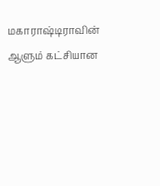மகாராஷ்டிராவின் ஆளும் கட்சியான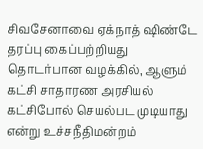சிவசேனாவை ஏக்நாத் ஷிண்டே தரப்பு கைப்பற்றியது தொடர்பான வழக்கில், ஆளும் கட்சி சாதாரண அரசியல் கட்சிபோல் செயல்பட முடியாது என்று உச்சநீதிமன்றம்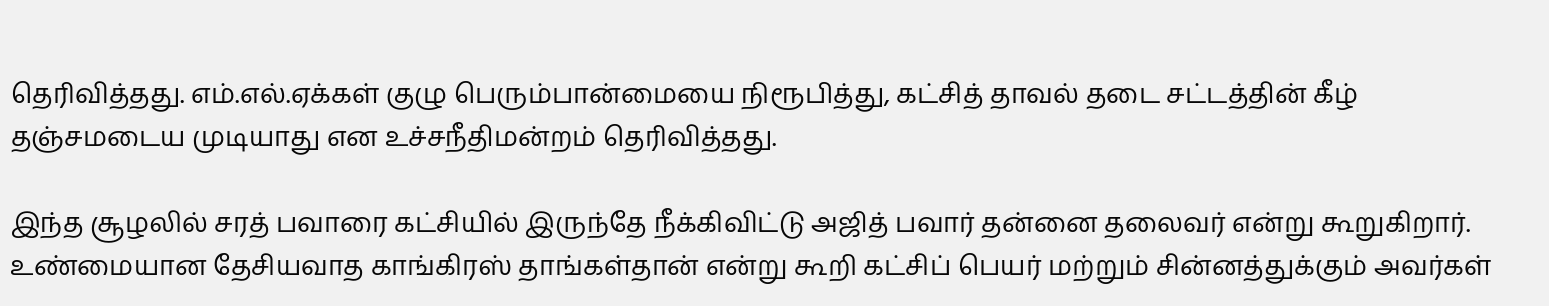தெரிவித்தது. எம்.எல்.ஏக்கள் குழு பெரும்பான்மையை நிரூபித்து, கட்சித் தாவல் தடை சட்டத்தின் கீழ் தஞ்சமடைய முடியாது என உச்சநீதிமன்றம் தெரிவித்தது.

இந்த சூழலில் சரத் பவாரை கட்சியில் இருந்தே நீக்கிவிட்டு அஜித் பவார் தன்னை தலைவர் என்று கூறுகிறார். உண்மையான தேசியவாத காங்கிரஸ் தாங்கள்தான் என்று கூறி கட்சிப் பெயர் மற்றும் சின்னத்துக்கும் அவர்கள்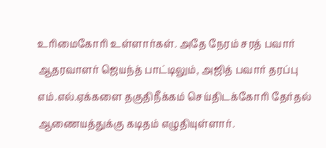உரிமைகோரி உள்ளார்கள். அதே நேரம் சரத் பவார் ஆதரவாளர் ஜெயந்த் பாட்டிலும், அஜித் பவார் தரப்பு எம்.எல்.ஏக்களை தகுதிநீக்கம் செய்திடக்கோரி தேர்தல் ஆணையத்துக்கு கடிதம் எழுதியுள்ளார்.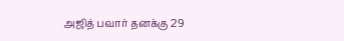அஜித் பவார் தனக்கு 29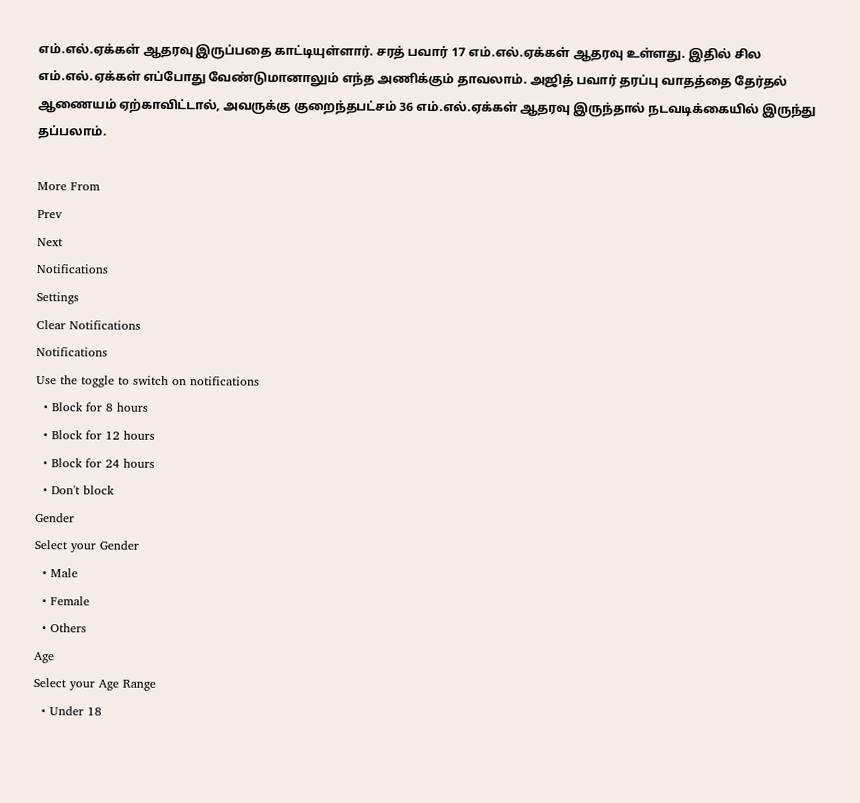எம்.எல்.ஏக்கள் ஆதரவு இருப்பதை காட்டியுள்ளார். சரத் பவார் 17 எம்.எல்.ஏக்கள் ஆதரவு உள்ளது. இதில் சில எம்.எல்.ஏக்கள் எப்போது வேண்டுமானாலும் எந்த அணிக்கும் தாவலாம். அஜித் பவார் தரப்பு வாதத்தை தேர்தல் ஆணையம் ஏற்காவிட்டால், அவருக்கு குறைந்தபட்சம் 36 எம்.எல்.ஏக்கள் ஆதரவு இருந்தால் நடவடிக்கையில் இருந்து தப்பலாம்.

More From
Prev
Next
Notifications
Settings
Clear Notifications
Notifications
Use the toggle to switch on notifications
  • Block for 8 hours
  • Block for 12 hours
  • Block for 24 hours
  • Don't block
Gender
Select your Gender
  • Male
  • Female
  • Others
Age
Select your Age Range
  • Under 18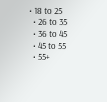• 18 to 25
  • 26 to 35
  • 36 to 45
  • 45 to 55
  • 55+